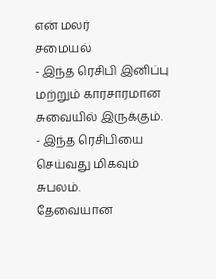என் மலர்
சமையல்
- இந்த ரெசிபி இனிப்பு மற்றும் காரசாரமான சுவையில் இருக்கும்.
- இந்த ரெசிபியை செய்வது மிகவும் சுபலம்.
தேவையான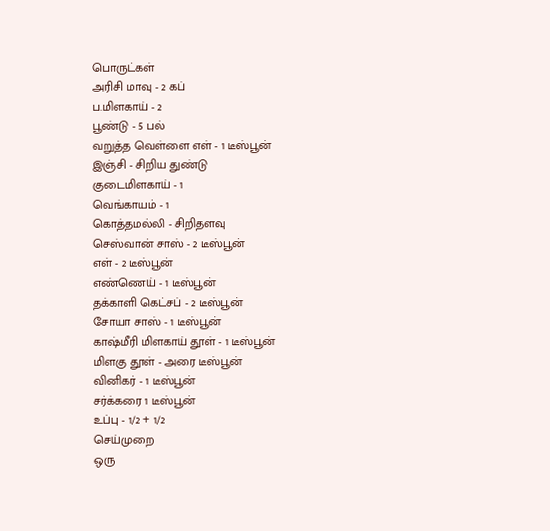பொருட்கள்
அரிசி மாவு - 2 கப்
ப.மிளகாய் - 2
பூண்டு - 5 பல்
வறுத்த வெள்ளை எள் - 1 டீஸ்பூன்
இஞ்சி - சிறிய துண்டு
குடைமிளகாய் - 1
வெங்காயம் - 1
கொத்தமல்லி - சிறிதளவு
செஸ்வான் சாஸ் - 2 டீஸ்பூன்
எள் - 2 டீஸ்பூன்
எண்ணெய் - 1 டீஸ்பூன்
தக்காளி கெட்சப் - 2 டீஸ்பூன்
சோயா சாஸ் - 1 டீஸ்பூன்
காஷ்மீரி மிளகாய் தூள் - 1 டீஸ்பூன்
மிளகு தூள் - அரை டீஸ்பூன்
வினிகர் - 1 டீஸ்பூன்
சர்க்கரை 1 டீஸ்பூன்
உப்பு - 1/2 + 1/2
செய்முறை
ஒரு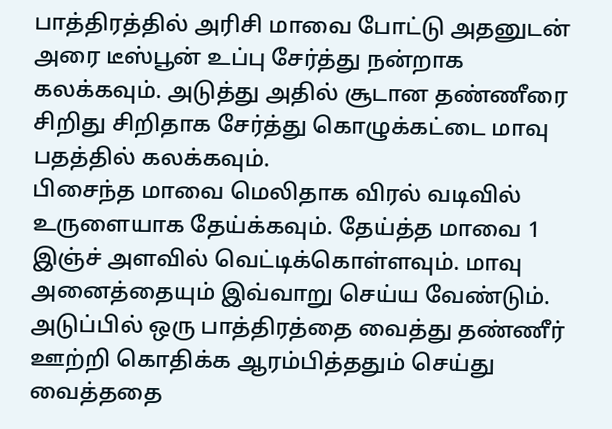பாத்திரத்தில் அரிசி மாவை போட்டு அதனுடன் அரை டீஸ்பூன் உப்பு சேர்த்து நன்றாக கலக்கவும். அடுத்து அதில் சூடான தண்ணீரை சிறிது சிறிதாக சேர்த்து கொழுக்கட்டை மாவு பதத்தில் கலக்கவும்.
பிசைந்த மாவை மெலிதாக விரல் வடிவில் உருளையாக தேய்க்கவும். தேய்த்த மாவை 1 இஞ்ச் அளவில் வெட்டிக்கொள்ளவும். மாவு அனைத்தையும் இவ்வாறு செய்ய வேண்டும்.
அடுப்பில் ஒரு பாத்திரத்தை வைத்து தண்ணீர் ஊற்றி கொதிக்க ஆரம்பித்ததும் செய்து வைத்ததை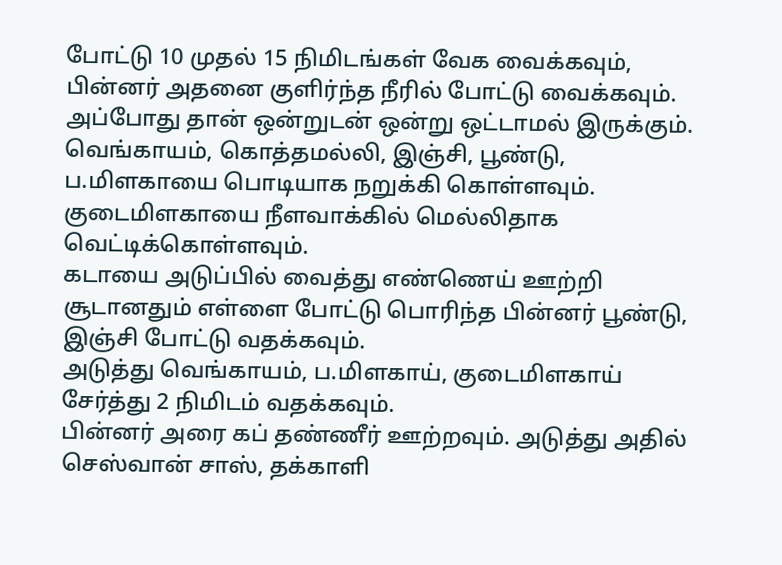போட்டு 10 முதல் 15 நிமிடங்கள் வேக வைக்கவும், பின்னர் அதனை குளிர்ந்த நீரில் போட்டு வைக்கவும். அப்போது தான் ஒன்றுடன் ஒன்று ஒட்டாமல் இருக்கும்.
வெங்காயம், கொத்தமல்லி, இஞ்சி, பூண்டு, ப.மிளகாயை பொடியாக நறுக்கி கொள்ளவும்.
குடைமிளகாயை நீளவாக்கில் மெல்லிதாக வெட்டிக்கொள்ளவும்.
கடாயை அடுப்பில் வைத்து எண்ணெய் ஊற்றி சூடானதும் எள்ளை போட்டு பொரிந்த பின்னர் பூண்டு, இஞ்சி போட்டு வதக்கவும்.
அடுத்து வெங்காயம், ப.மிளகாய், குடைமிளகாய் சேர்த்து 2 நிமிடம் வதக்கவும்.
பின்னர் அரை கப் தண்ணீர் ஊற்றவும். அடுத்து அதில் செஸ்வான் சாஸ், தக்காளி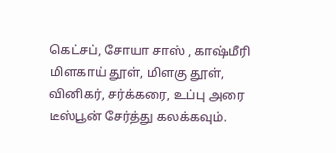கெட்சப், சோயா சாஸ் , காஷ்மீரி மிளகாய் தூள், மிளகு தூள், வினிகர், சர்க்கரை, உப்பு அரை டீஸ்பூன் சேர்த்து கலக்கவும்.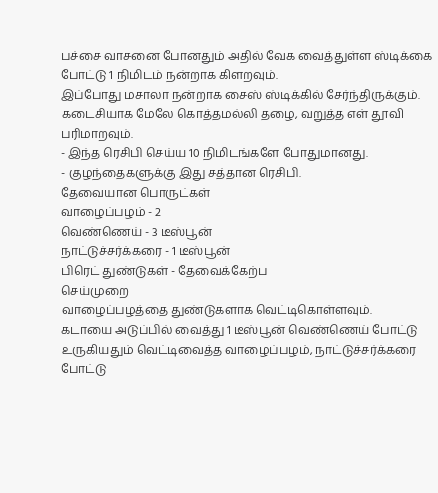பச்சை வாசனை போனதும் அதில் வேக வைத்துள்ள ஸ்டிக்கை போட்டு 1 நிமிடம் நன்றாக கிளறவும்.
இப்போது மசாலா நன்றாக சைஸ் ஸ்டிக்கில் சேர்ந்திருக்கும்.
கடைசியாக மேலே கொத்தமல்லி தழை, வறுத்த எள் தூவி பரிமாறவும்.
- இந்த ரெசிபி செய்ய 10 நிமிடங்களே போதுமானது.
- குழந்தைகளுக்கு இது சத்தான ரெசிபி.
தேவையான பொருட்கள்
வாழைப்பழம் - 2
வெண்ணெய் - 3 டீஸ்பூன்
நாட்டுச்சர்க்கரை - 1 டீஸ்பூன்
பிரெட் துண்டுகள் - தேவைக்கேற்ப
செய்முறை
வாழைப்பழத்தை துண்டுகளாக வெட்டிகொள்ளவும்.
கடாயை அடுப்பில் வைத்து 1 டீஸ்பூன் வெண்ணெய் போட்டு உருகியதும் வெட்டிவைத்த வாழைப்பழம், நாட்டுச்சர்க்கரை போட்டு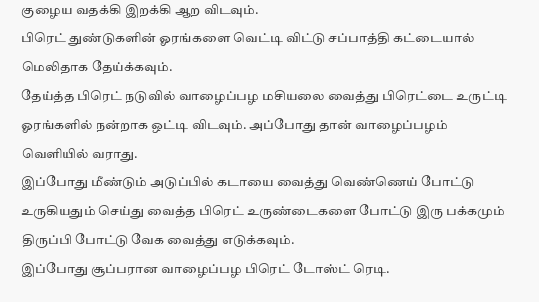குழைய வதக்கி இறக்கி ஆற விடவும்.
பிரெட் துண்டுகளின் ஓரங்களை வெட்டி விட்டு சப்பாத்தி கட்டையால் மெலிதாக தேய்க்கவும்.
தேய்த்த பிரெட் நடுவில் வாழைப்பழ மசியலை வைத்து பிரெட்டை உருட்டி ஓரங்களில் நன்றாக ஒட்டி விடவும். அப்போது தான் வாழைப்பழம் வெளியில் வராது.
இப்போது மீண்டும் அடுப்பில் கடாயை வைத்து வெண்ணெய் போட்டு உருகியதும் செய்து வைத்த பிரெட் உருண்டைகளை போட்டு இரு பக்கமும் திருப்பி போட்டு வேக வைத்து எடுக்கவும்.
இப்போது சூப்பரான வாழைப்பழ பிரெட் டோஸ்ட் ரெடி.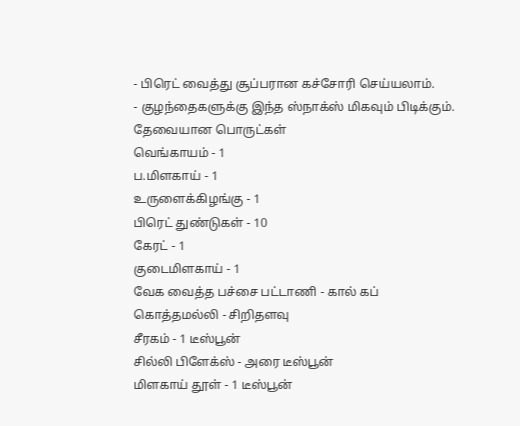- பிரெட் வைத்து சூப்பரான கச்சோரி செய்யலாம்.
- குழந்தைகளுக்கு இந்த ஸ்நாக்ஸ் மிகவும் பிடிக்கும்.
தேவையான பொருட்கள்
வெங்காயம் - 1
ப.மிளகாய் - 1
உருளைக்கிழங்கு - 1
பிரெட் துண்டுகள் - 10
கேரட் - 1
குடைமிளகாய் - 1
வேக வைத்த பச்சை பட்டாணி - கால் கப்
கொத்தமல்லி - சிறிதளவு
சீரகம் - 1 டீஸ்பூன்
சில்லி பிளேக்ஸ் - அரை டீஸ்பூன்
மிளகாய் தூள் - 1 டீஸ்பூன்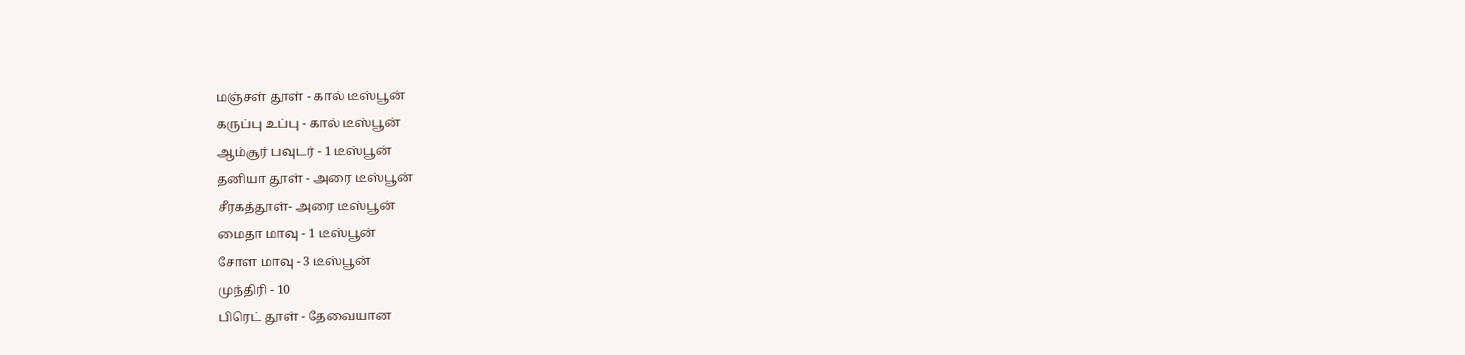மஞ்சள் தூள் - கால் டீஸ்பூன்
கருப்பு உப்பு - கால் டீஸ்பூன்
ஆம்சூர் பவுடர் - 1 டீஸ்பூன்
தனியா தூள் - அரை டீஸ்பூன்
சீரகத்தூள்- அரை டீஸ்பூன்
மைதா மாவு - 1 டீஸ்பூன்
சோள மாவு - 3 டீஸ்பூன்
முந்திரி - 10
பிரெட் தூள் - தேவையான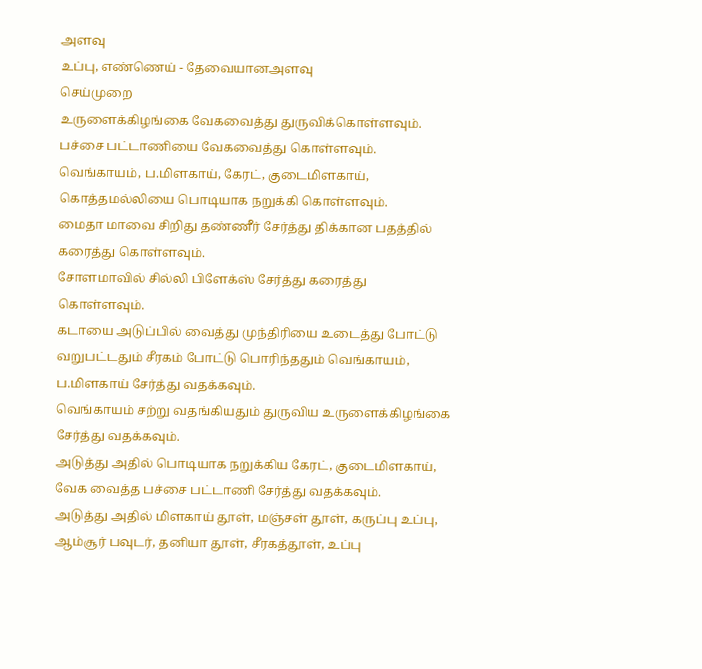அளவு
உப்பு, எண்ணெய் - தேவையானஅளவு
செய்முறை
உருளைக்கிழங்கை வேகவைத்து துருவிக்கொள்ளவும்.
பச்சை பட்டாணியை வேகவைத்து கொள்ளவும்.
வெங்காயம், ப.மிளகாய், கேரட், குடைமிளகாய், கொத்தமல்லியை பொடியாக நறுக்கி கொள்ளவும்.
மைதா மாவை சிறிது தண்ணீர் சேர்த்து திக்கான பதத்தில் கரைத்து கொள்ளவும்.
சோளமாவில் சில்லி பிளேக்ஸ் சேர்த்து கரைத்து கொள்ளவும்.
கடாயை அடுப்பில் வைத்து முந்திரியை உடைத்து போட்டு வறுபட்டதும் சீரகம் போட்டு பொரிந்ததும் வெங்காயம், ப.மிளகாய் சேர்த்து வதக்கவும்.
வெங்காயம் சற்று வதங்கியதும் துருவிய உருளைக்கிழங்கை சேர்த்து வதக்கவும்.
அடுத்து அதில் பொடியாக நறுக்கிய கேரட், குடைமிளகாய், வேக வைத்த பச்சை பட்டாணி சேர்த்து வதக்கவும்.
அடுத்து அதில் மிளகாய் தூள், மஞ்சள் தூள், கருப்பு உப்பு, ஆம்சூர் பவுடர், தனியா தூள், சீரகத்தூள், உப்பு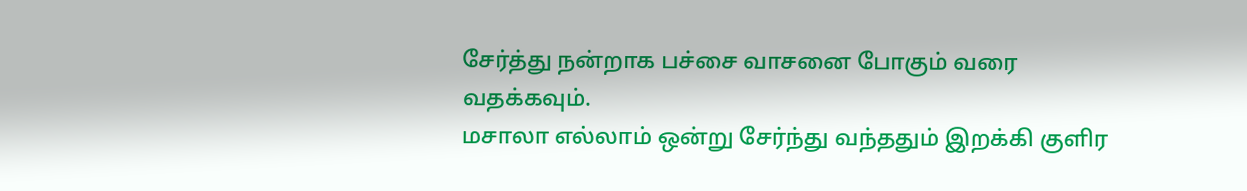சேர்த்து நன்றாக பச்சை வாசனை போகும் வரை வதக்கவும்.
மசாலா எல்லாம் ஒன்று சேர்ந்து வந்ததும் இறக்கி குளிர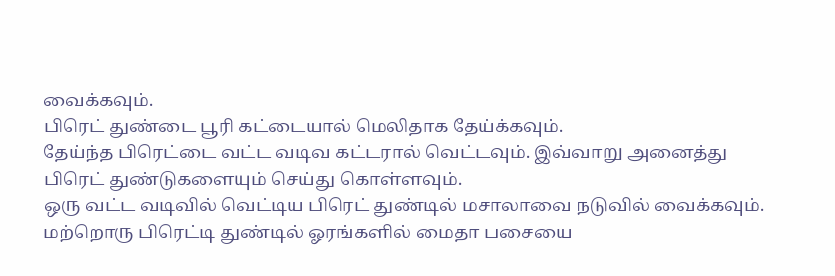வைக்கவும்.
பிரெட் துண்டை பூரி கட்டையால் மெலிதாக தேய்க்கவும்.
தேய்ந்த பிரெட்டை வட்ட வடிவ கட்டரால் வெட்டவும். இவ்வாறு அனைத்து பிரெட் துண்டுகளையும் செய்து கொள்ளவும்.
ஒரு வட்ட வடிவில் வெட்டிய பிரெட் துண்டில் மசாலாவை நடுவில் வைக்கவும். மற்றொரு பிரெட்டி துண்டில் ஓரங்களில் மைதா பசையை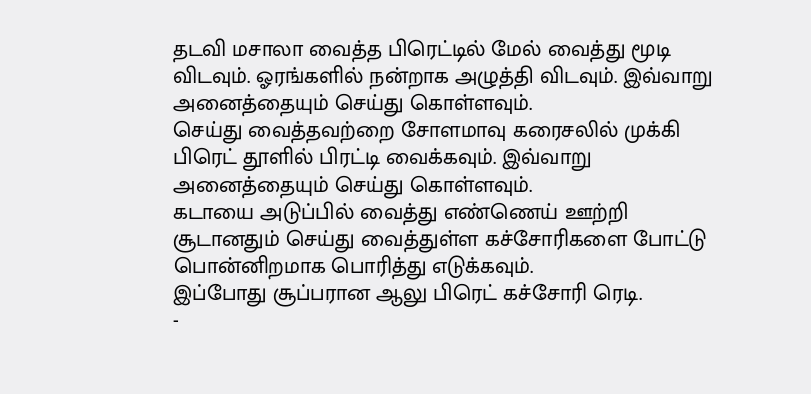தடவி மசாலா வைத்த பிரெட்டில் மேல் வைத்து மூடி விடவும். ஓரங்களில் நன்றாக அழுத்தி விடவும். இவ்வாறு அனைத்தையும் செய்து கொள்ளவும்.
செய்து வைத்தவற்றை சோளமாவு கரைசலில் முக்கி பிரெட் தூளில் பிரட்டி வைக்கவும். இவ்வாறு அனைத்தையும் செய்து கொள்ளவும்.
கடாயை அடுப்பில் வைத்து எண்ணெய் ஊற்றி சூடானதும் செய்து வைத்துள்ள கச்சோரிகளை போட்டு பொன்னிறமாக பொரித்து எடுக்கவும்.
இப்போது சூப்பரான ஆலு பிரெட் கச்சோரி ரெடி.
-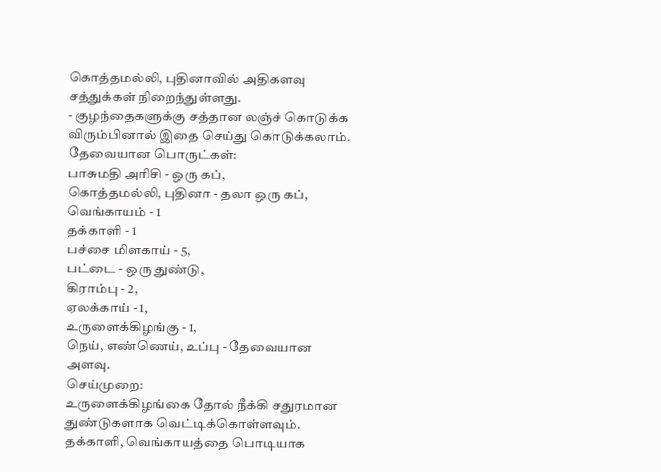கொத்தமல்லி, புதினாவில் அதிகளவு சத்துக்கள் நிறைந்துள்ளது.
- குழந்தைகளுக்கு சத்தான லஞ்ச் கொடுக்க விரும்பினால் இதை செய்து கொடுக்கலாம்.
தேவையான பொருட்கள்:
பாசுமதி அரிசி - ஒரு கப்,
கொத்தமல்லி, புதினா - தலா ஒரு கப்,
வெங்காயம் - 1
தக்காளி - 1
பச்சை மிளகாய் - 5,
பட்டை - ஒரு துண்டு,
கிராம்பு - 2,
ஏலக்காய் - 1,
உருளைக்கிழங்கு - 1,
நெய், எண்ணெய், உப்பு - தேவையான அளவு.
செய்முறை:
உருளைக்கிழங்கை தோல் நீக்கி சதுரமான துண்டுகளாக வெட்டிக்கொள்ளவும்.
தக்காளி, வெங்காயத்தை பொடியாக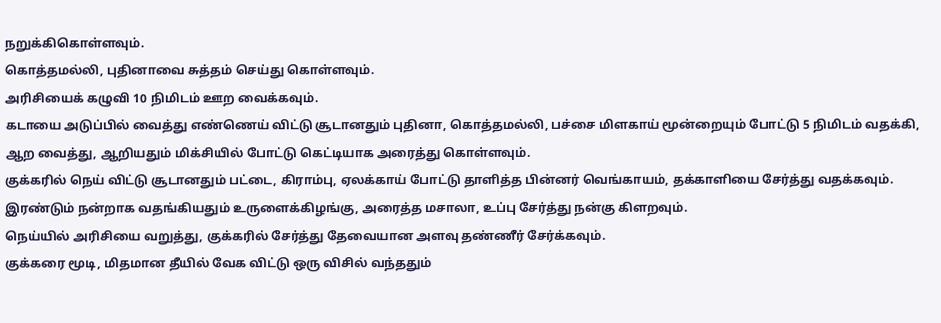நறுக்கிகொள்ளவும்.
கொத்தமல்லி, புதினாவை சுத்தம் செய்து கொள்ளவும்.
அரிசியைக் கழுவி 10 நிமிடம் ஊற வைக்கவும்.
கடாயை அடுப்பில் வைத்து எண்ணெய் விட்டு சூடானதும் புதினா, கொத்தமல்லி, பச்சை மிளகாய் மூன்றையும் போட்டு 5 நிமிடம் வதக்கி, ஆற வைத்து, ஆறியதும் மிக்சியில் போட்டு கெட்டியாக அரைத்து கொள்ளவும்.
குக்கரில் நெய் விட்டு சூடானதும் பட்டை, கிராம்பு, ஏலக்காய் போட்டு தாளித்த பின்னர் வெங்காயம், தக்காளியை சேர்த்து வதக்கவும்.
இரண்டும் நன்றாக வதங்கியதும் உருளைக்கிழங்கு, அரைத்த மசாலா, உப்பு சேர்த்து நன்கு கிளறவும்.
நெய்யில் அரிசியை வறுத்து, குக்கரில் சேர்த்து தேவையான அளவு தண்ணீர் சேர்க்கவும்.
குக்கரை மூடி, மிதமான தீயில் வேக விட்டு ஒரு விசில் வந்ததும்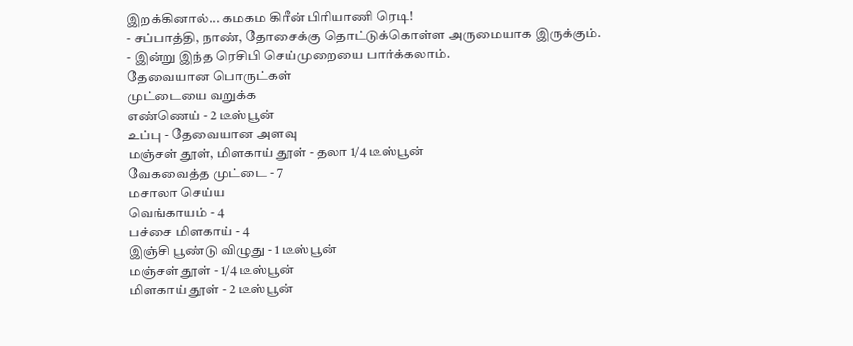இறக்கினால்... கமகம கிரீன் பிரியாணி ரெடி!
- சப்பாத்தி, நாண், தோசைக்கு தொட்டுக்கொள்ள அருமையாக இருக்கும்.
- இன்று இந்த ரெசிபி செய்முறையை பார்க்கலாம்.
தேவையான பொருட்கள்
முட்டையை வறுக்க
எண்ணெய் - 2 டீஸ்பூன்
உப்பு - தேவையான அளவு
மஞ்சள் தூள், மிளகாய் தூள் - தலா 1/4 டீஸ்பூன்
வேகவைத்த முட்டை - 7
மசாலா செய்ய
வெங்காயம் - 4
பச்சை மிளகாய் - 4
இஞ்சி பூண்டு விழுது - 1 டீஸ்பூன்
மஞ்சள் தூள் - 1/4 டீஸ்பூன்
மிளகாய் தூள் - 2 டீஸ்பூன்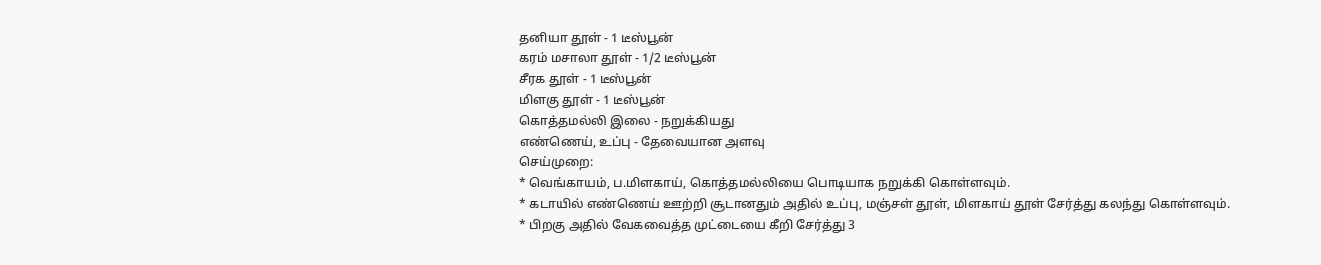தனியா தூள் - 1 டீஸ்பூன்
கரம் மசாலா தூள் - 1/2 டீஸ்பூன்
சீரக தூள் - 1 டீஸ்பூன்
மிளகு தூள் - 1 டீஸ்பூன்
கொத்தமல்லி இலை - நறுக்கியது
எண்ணெய், உப்பு - தேவையான அளவு
செய்முறை:
* வெங்காயம், ப.மிளகாய், கொத்தமல்லியை பொடியாக நறுக்கி கொள்ளவும்.
* கடாயில் எண்ணெய் ஊற்றி சூடானதும் அதில் உப்பு, மஞ்சள் தூள், மிளகாய் தூள் சேர்த்து கலந்து கொள்ளவும்.
* பிறகு அதில் வேகவைத்த முட்டையை கீறி சேர்த்து 3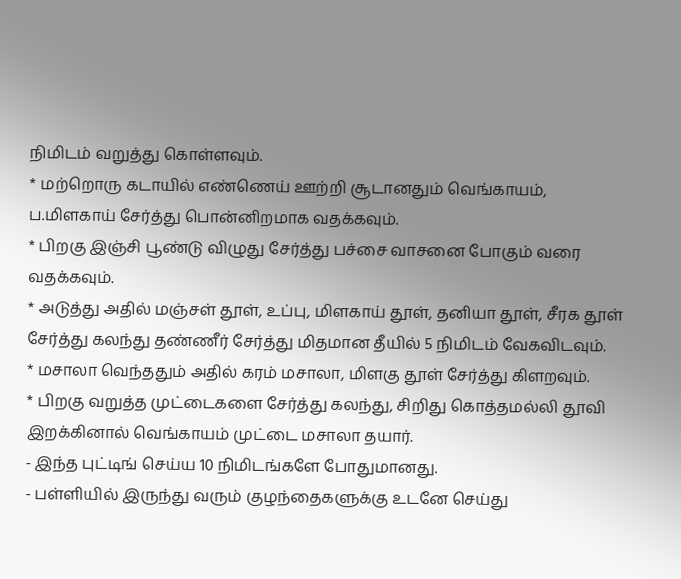நிமிடம் வறுத்து கொள்ளவும்.
* மற்றொரு கடாயில் எண்ணெய் ஊற்றி சூடானதும் வெங்காயம், ப.மிளகாய் சேர்த்து பொன்னிறமாக வதக்கவும்.
* பிறகு இஞ்சி பூண்டு விழுது சேர்த்து பச்சை வாசனை போகும் வரை வதக்கவும்.
* அடுத்து அதில் மஞ்சள் தூள், உப்பு, மிளகாய் தூள், தனியா தூள், சீரக தூள் சேர்த்து கலந்து தண்ணீர் சேர்த்து மிதமான தீயில் 5 நிமிடம் வேகவிடவும்.
* மசாலா வெந்ததும் அதில் கரம் மசாலா, மிளகு தூள் சேர்த்து கிளறவும்.
* பிறகு வறுத்த முட்டைகளை சேர்த்து கலந்து, சிறிது கொத்தமல்லி தூவி இறக்கினால் வெங்காயம் முட்டை மசாலா தயார்.
- இந்த புட்டிங் செய்ய 10 நிமிடங்களே போதுமானது.
- பள்ளியில் இருந்து வரும் குழந்தைகளுக்கு உடனே செய்து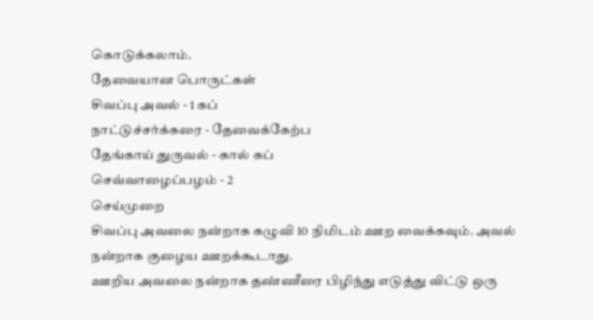கொடுக்கலாம்.
தேவையான பொருட்கள்
சிவப்பு அவல் - 1 கப்
நாட்டுச்சர்க்கரை - தேவைக்கேற்ப
தேங்காய் துருவல் - கால் கப்
செவ்வாழைப்பழம் - 2
செய்முறை
சிவப்பு அவலை நன்றாக கழுவி 10 நிமிடம் ஊற வைக்கவும். அவல் நன்றாக குழைய ஊறக்கூடாது.
ஊறிய அவலை நன்றாக தண்ணீரை பிழிந்து எடுத்து விட்டு ஒரு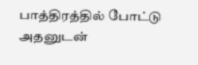பாத்திரத்தில் போட்டு அதனுடன்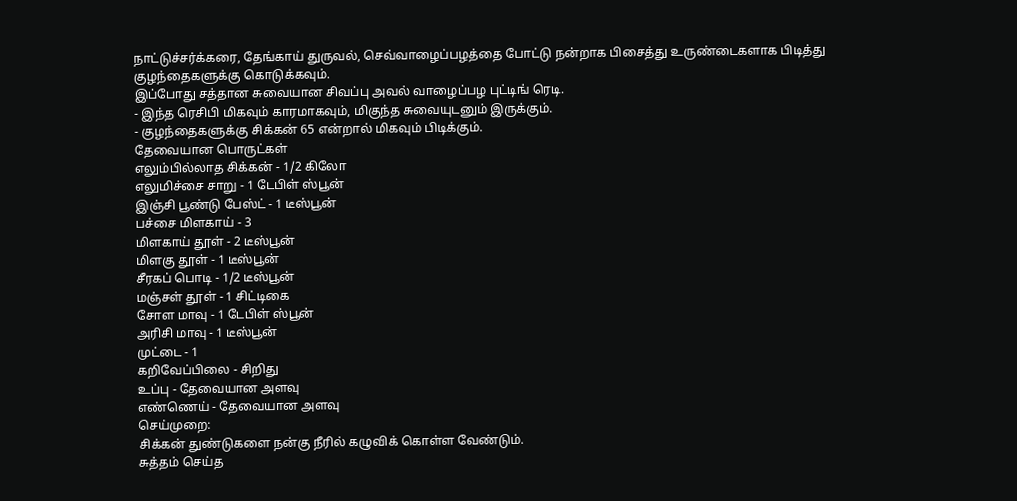நாட்டுச்சர்க்கரை, தேங்காய் துருவல், செவ்வாழைப்பழத்தை போட்டு நன்றாக பிசைத்து உருண்டைகளாக பிடித்து குழந்தைகளுக்கு கொடுக்கவும்.
இப்போது சத்தான சுவையான சிவப்பு அவல் வாழைப்பழ புட்டிங் ரெடி.
- இந்த ரெசிபி மிகவும் காரமாகவும், மிகுந்த சுவையுடனும் இருக்கும்.
- குழந்தைகளுக்கு சிக்கன் 65 என்றால் மிகவும் பிடிக்கும்.
தேவையான பொருட்கள்
எலும்பில்லாத சிக்கன் - 1/2 கிலோ
எலுமிச்சை சாறு - 1 டேபிள் ஸ்பூன்
இஞ்சி பூண்டு பேஸ்ட் - 1 டீஸ்பூன்
பச்சை மிளகாய் - 3
மிளகாய் தூள் - 2 டீஸ்பூன்
மிளகு தூள் - 1 டீஸ்பூன்
சீரகப் பொடி - 1/2 டீஸ்பூன்
மஞ்சள் தூள் - 1 சிட்டிகை
சோள மாவு - 1 டேபிள் ஸ்பூன்
அரிசி மாவு - 1 டீஸ்பூன்
முட்டை - 1
கறிவேப்பிலை - சிறிது
உப்பு - தேவையான அளவு
எண்ணெய் - தேவையான அளவு
செய்முறை:
சிக்கன் துண்டுகளை நன்கு நீரில் கழுவிக் கொள்ள வேண்டும்.
சுத்தம் செய்த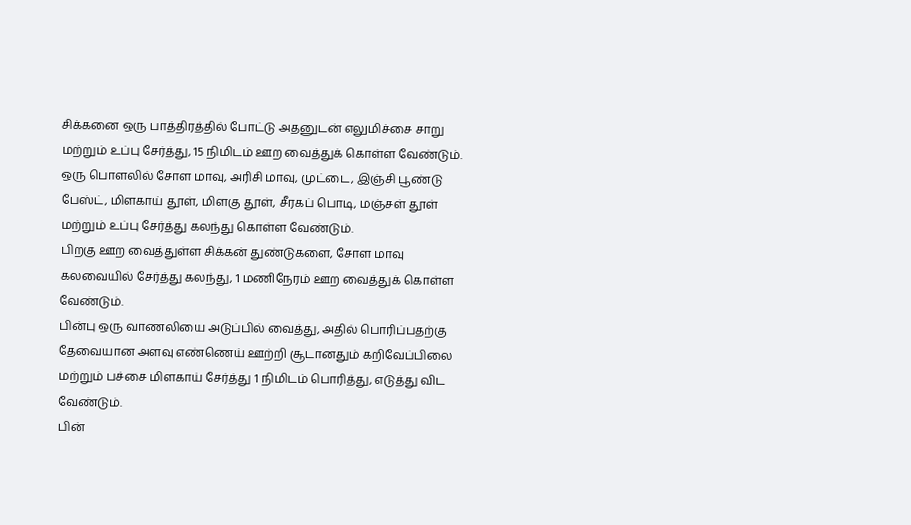சிக்கனை ஒரு பாத்திரத்தில் போட்டு அதனுடன் எலுமிச்சை சாறு மற்றும் உப்பு சேர்த்து, 15 நிமிடம் ஊற வைத்துக் கொள்ள வேண்டும்.
ஒரு பொளலில் சோள மாவு, அரிசி மாவு, முட்டை, இஞ்சி பூண்டு பேஸ்ட், மிளகாய் தூள், மிளகு தூள், சீரகப் பொடி, மஞ்சள் தூள் மற்றும் உப்பு சேர்த்து கலந்து கொள்ள வேண்டும்.
பிறகு ஊற வைத்துள்ள சிக்கன் துண்டுகளை, சோள மாவு கலவையில் சேர்த்து கலந்து, 1 மணிநேரம் ஊற வைத்துக் கொள்ள வேண்டும்.
பின்பு ஒரு வாணலியை அடுப்பில் வைத்து, அதில் பொரிப்பதற்கு தேவையான அளவு எண்ணெய் ஊற்றி சூடானதும் கறிவேப்பிலை மற்றும் பச்சை மிளகாய் சேர்த்து 1 நிமிடம் பொரித்து, எடுத்து விட வேண்டும்.
பின்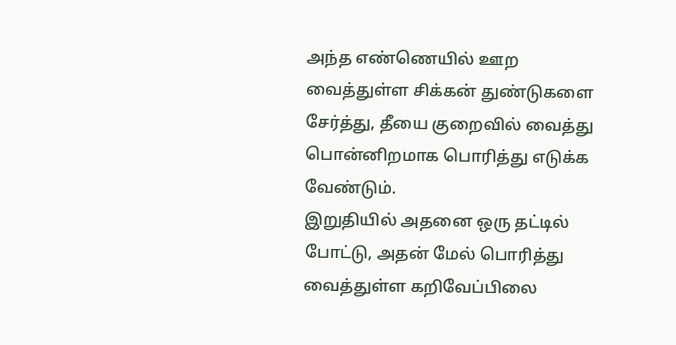அந்த எண்ணெயில் ஊற வைத்துள்ள சிக்கன் துண்டுகளை சேர்த்து, தீயை குறைவில் வைத்து பொன்னிறமாக பொரித்து எடுக்க வேண்டும்.
இறுதியில் அதனை ஒரு தட்டில் போட்டு, அதன் மேல் பொரித்து வைத்துள்ள கறிவேப்பிலை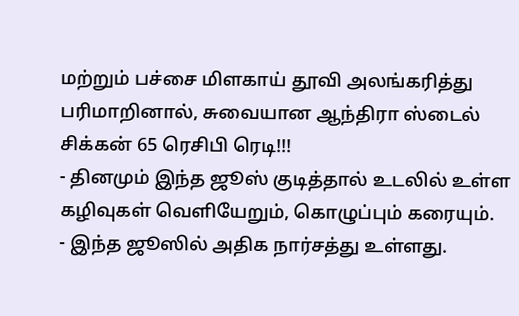மற்றும் பச்சை மிளகாய் தூவி அலங்கரித்து பரிமாறினால், சுவையான ஆந்திரா ஸ்டைல் சிக்கன் 65 ரெசிபி ரெடி!!!
- தினமும் இந்த ஜூஸ் குடித்தால் உடலில் உள்ள கழிவுகள் வெளியேறும், கொழுப்பும் கரையும்.
- இந்த ஜூஸில் அதிக நார்சத்து உள்ளது.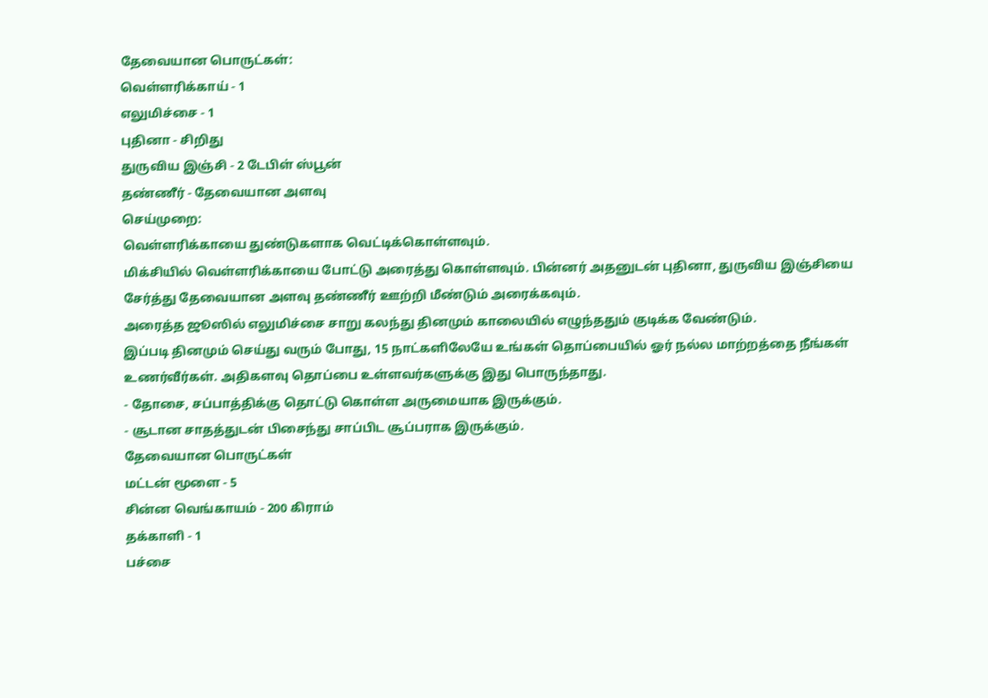தேவையான பொருட்கள்:
வெள்ளரிக்காய் - 1
எலுமிச்சை - 1
புதினா - சிறிது
துருவிய இஞ்சி - 2 டேபிள் ஸ்பூன்
தண்ணீர் - தேவையான அளவு
செய்முறை:
வெள்ளரிக்காயை துண்டுகளாக வெட்டிக்கொள்ளவும்.
மிக்சியில் வெள்ளரிக்காயை போட்டு அரைத்து கொள்ளவும். பின்னர் அதனுடன் புதினா, துருவிய இஞ்சியை சேர்த்து தேவையான அளவு தண்ணீர் ஊற்றி மீண்டும் அரைக்கவும்.
அரைத்த ஜூஸில் எலுமிச்சை சாறு கலந்து தினமும் காலையில் எழுந்ததும் குடிக்க வேண்டும்.
இப்படி தினமும் செய்து வரும் போது, 15 நாட்களிலேயே உங்கள் தொப்பையில் ஓர் நல்ல மாற்றத்தை நீங்கள் உணர்வீர்கள். அதிகளவு தொப்பை உள்ளவர்களுக்கு இது பொருந்தாது.
- தோசை, சப்பாத்திக்கு தொட்டு கொள்ள அருமையாக இருக்கும்.
- சூடான சாதத்துடன் பிசைந்து சாப்பிட சூப்பராக இருக்கும்.
தேவையான பொருட்கள்
மட்டன் மூளை - 5
சின்ன வெங்காயம் - 200 கிராம்
தக்காளி - 1
பச்சை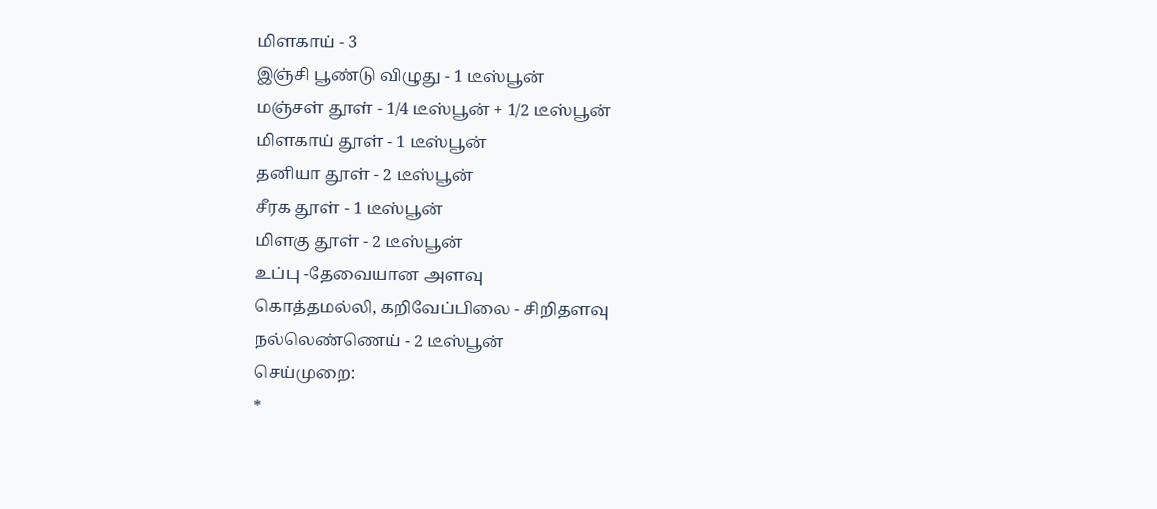மிளகாய் - 3
இஞ்சி பூண்டு விழுது - 1 டீஸ்பூன்
மஞ்சள் தூள் - 1/4 டீஸ்பூன் + 1/2 டீஸ்பூன்
மிளகாய் தூள் - 1 டீஸ்பூன்
தனியா தூள் - 2 டீஸ்பூன்
சீரக தூள் - 1 டீஸ்பூன்
மிளகு தூள் - 2 டீஸ்பூன்
உப்பு -தேவையான அளவு
கொத்தமல்லி, கறிவேப்பிலை - சிறிதளவு
நல்லெண்ணெய் - 2 டீஸ்பூன்
செய்முறை:
*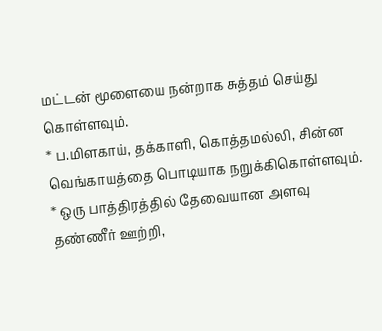மட்டன் மூளையை நன்றாக சுத்தம் செய்து கொள்ளவும்.
* ப.மிளகாய், தக்காளி, கொத்தமல்லி, சின்ன வெங்காயத்தை பொடியாக நறுக்கிகொள்ளவும்.
* ஒரு பாத்திரத்தில் தேவையான அளவு தண்ணீர் ஊற்றி,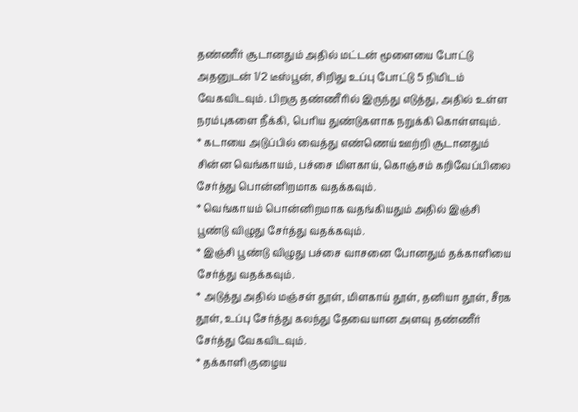தண்ணீர் சூடானதும் அதில் மட்டன் மூளையை போட்டு அதனுடன் 1/2 டீஸ்பூன், சிறிது உப்பு போட்டு 5 நிமிடம் வேகவிடவும். பிறகு தண்ணீரில் இருந்து எடுத்து, அதில் உள்ள நரம்புகளை நீக்கி, பெரிய துண்டுகளாக நறுக்கி கொள்ளவும்.
* கடாயை அடுப்பில் வைத்து எண்ணெய் ஊற்றி சூடானதும் சின்ன வெங்காயம், பச்சை மிளகாய், கொஞ்சம் கறிவேப்பிலை சேர்த்து பொன்னிறமாக வதக்கவும்.
* வெங்காயம் பொன்னிறமாக வதங்கியதும் அதில் இஞ்சி பூண்டு விழுது சேர்த்து வதக்கவும்.
* இஞ்சி பூண்டு விழுது பச்சை வாசனை போனதும் தக்காளியை சேர்த்து வதக்கவும்.
* அடுத்து அதில் மஞ்சள் தூள், மிளகாய் தூள், தனியா தூள், சீரக தூள், உப்பு சேர்த்து கலந்து தேவையான அளவு தண்ணீர் சேர்த்து வேகவிடவும்.
* தக்காளி குழைய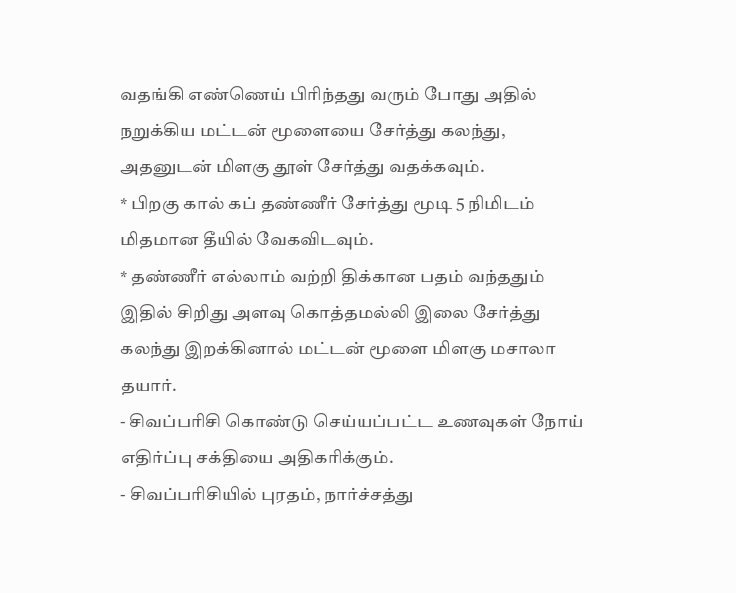வதங்கி எண்ணெய் பிரிந்தது வரும் போது அதில் நறுக்கிய மட்டன் மூளையை சேர்த்து கலந்து, அதனுடன் மிளகு தூள் சேர்த்து வதக்கவும்.
* பிறகு கால் கப் தண்ணீர் சேர்த்து மூடி 5 நிமிடம் மிதமான தீயில் வேகவிடவும்.
* தண்ணீர் எல்லாம் வற்றி திக்கான பதம் வந்ததும் இதில் சிறிது அளவு கொத்தமல்லி இலை சேர்த்து கலந்து இறக்கினால் மட்டன் மூளை மிளகு மசாலா தயார்.
- சிவப்பரிசி கொண்டு செய்யப்பட்ட உணவுகள் நோய் எதிர்ப்பு சக்தியை அதிகரிக்கும்.
- சிவப்பரிசியில் புரதம், நார்ச்சத்து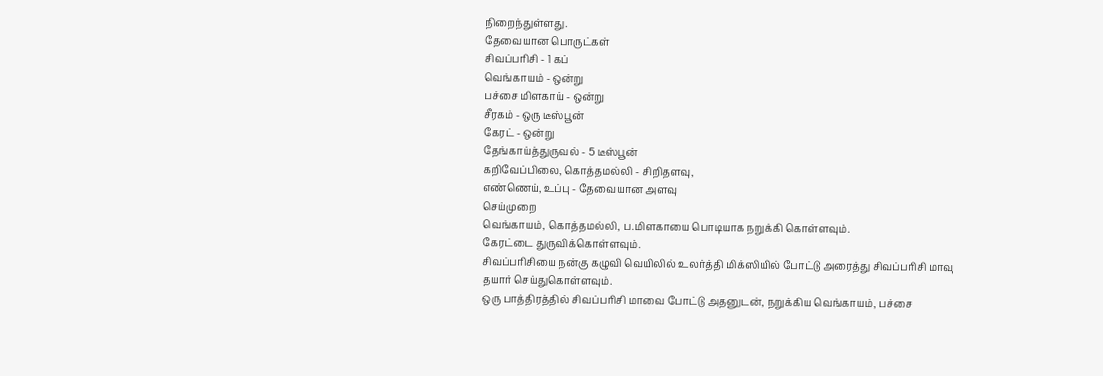நிறைந்துள்ளது.
தேவையான பொருட்கள்
சிவப்பரிசி - 1 கப்
வெங்காயம் - ஒன்று
பச்சை மிளகாய் - ஒன்று
சீரகம் - ஒரு டீஸ்பூன்
கேரட் - ஒன்று
தேங்காய்த்துருவல் - 5 டீஸ்பூன்
கறிவேப்பிலை, கொத்தமல்லி - சிறிதளவு,
எண்ணெய், உப்பு - தேவையான அளவு
செய்முறை
வெங்காயம், கொத்தமல்லி, ப.மிளகாயை பொடியாக நறுக்கி கொள்ளவும்.
கேரட்டை துருவிக்கொள்ளவும்.
சிவப்பரிசியை நன்கு கழுவி வெயிலில் உலர்த்தி மிக்ஸியில் போட்டு அரைத்து சிவப்பரிசி மாவு தயார் செய்துகொள்ளவும்.
ஒரு பாத்திரத்தில் சிவப்பரிசி மாவை போட்டு அதனுடன், நறுக்கிய வெங்காயம், பச்சை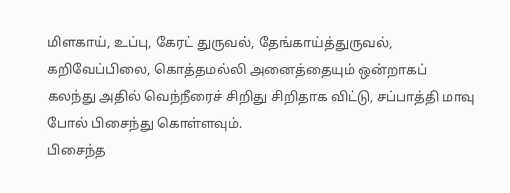மிளகாய், உப்பு, கேரட் துருவல், தேங்காய்த்துருவல், கறிவேப்பிலை, கொத்தமல்லி அனைத்தையும் ஒன்றாகப் கலந்து அதில் வெந்நீரைச் சிறிது சிறிதாக விட்டு, சப்பாத்தி மாவு போல் பிசைந்து கொள்ளவும்.
பிசைந்த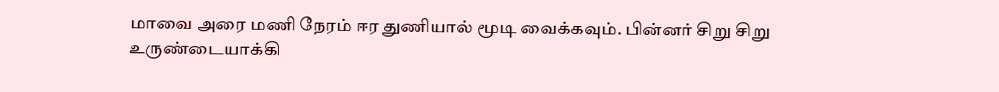மாவை அரை மணி நேரம் ஈர துணியால் மூடி வைக்கவும். பின்னர் சிறு சிறு உருண்டையாக்கி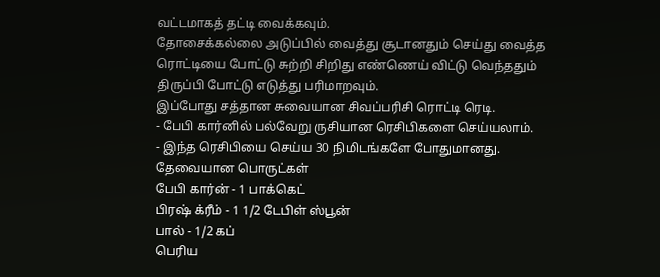வட்டமாகத் தட்டி வைக்கவும்.
தோசைக்கல்லை அடுப்பில் வைத்து சூடானதும் செய்து வைத்த ரொட்டியை போட்டு சுற்றி சிறிது எண்ணெய் விட்டு வெந்ததும் திருப்பி போட்டு எடுத்து பரிமாறவும்.
இப்போது சத்தான சுவையான சிவப்பரிசி ரொட்டி ரெடி.
- பேபி கார்னில் பல்வேறு ருசியான ரெசிபிகளை செய்யலாம்.
- இந்த ரெசிபியை செய்ய 30 நிமிடங்களே போதுமானது.
தேவையான பொருட்கள்
பேபி கார்ன் - 1 பாக்கெட்
பிரஷ் க்ரீம் - 1 1/2 டேபிள் ஸ்பூன்
பால் - 1/2 கப்
பெரிய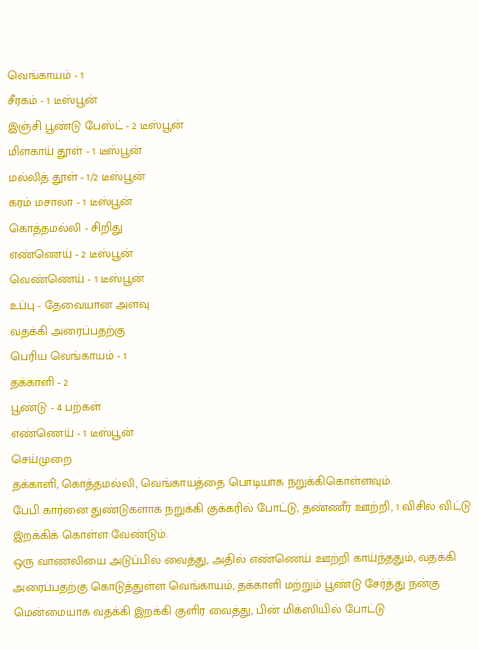வெங்காயம் - 1
சீரகம் - 1 டீஸ்பூன்
இஞ்சி பூண்டு பேஸ்ட் - 2 டீஸ்பூன்
மிளகாய் தூள் - 1 டீஸ்பூன்
மல்லித் தூள் - 1/2 டீஸ்பூன்
கரம் மசாலா - 1 டீஸ்பூன்
கொத்தமல்லி - சிறிது
எண்ணெய் - 2 டீஸ்பூன்
வெண்ணெய் - 1 டீஸ்பூன்
உப்பு - தேவையான அளவு
வதக்கி அரைப்பதற்கு
பெரிய வெங்காயம் - 1
தக்காளி - 2
பூண்டு - 4 பற்கள்
எண்ணெய் - 1 டீஸ்பூன்
செய்முறை
தக்காளி, கொத்தமல்லி, வெங்காயத்தை பொடியாக நறுக்கிகொள்ளவும்.
பேபி கார்னை துண்டுகளாக நறுக்கி குக்கரில் போட்டு, தண்ணீர் ஊற்றி, 1 விசில் விட்டு இறக்கிக் கொள்ள வேண்டும்.
ஒரு வாணலியை அடுப்பில் வைத்து, அதில் எண்ணெய் ஊற்றி காய்ந்ததும், வதக்கி அரைப்பதற்கு கொடுத்துள்ள வெங்காயம், தக்காளி மற்றும் பூண்டு சேர்த்து நன்கு மென்மையாக வதக்கி இறக்கி குளிர வைத்து, பின் மிக்ஸியில் போட்டு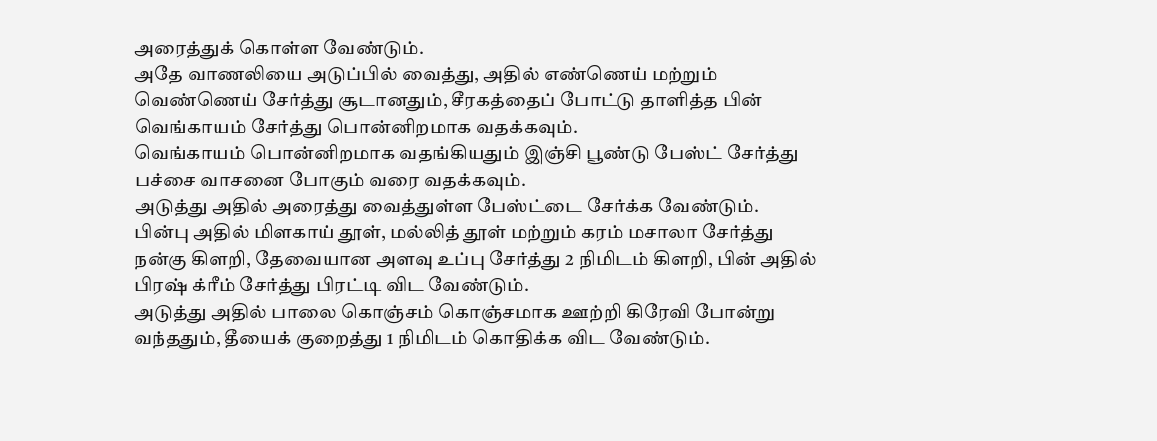அரைத்துக் கொள்ள வேண்டும்.
அதே வாணலியை அடுப்பில் வைத்து, அதில் எண்ணெய் மற்றும் வெண்ணெய் சேர்த்து சூடானதும், சீரகத்தைப் போட்டு தாளித்த பின் வெங்காயம் சேர்த்து பொன்னிறமாக வதக்கவும்.
வெங்காயம் பொன்னிறமாக வதங்கியதும் இஞ்சி பூண்டு பேஸ்ட் சேர்த்து பச்சை வாசனை போகும் வரை வதக்கவும்.
அடுத்து அதில் அரைத்து வைத்துள்ள பேஸ்ட்டை சேர்க்க வேண்டும்.
பின்பு அதில் மிளகாய் தூள், மல்லித் தூள் மற்றும் கரம் மசாலா சேர்த்து நன்கு கிளறி, தேவையான அளவு உப்பு சேர்த்து 2 நிமிடம் கிளறி, பின் அதில் பிரஷ் க்ரீம் சேர்த்து பிரட்டி விட வேண்டும்.
அடுத்து அதில் பாலை கொஞ்சம் கொஞ்சமாக ஊற்றி கிரேவி போன்று வந்ததும், தீயைக் குறைத்து 1 நிமிடம் கொதிக்க விட வேண்டும்.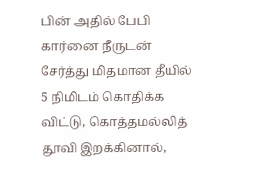பின் அதில் பேபி கார்னை நீருடன் சேர்த்து மிதமான தீயில் 5 நிமிடம் கொதிக்க விட்டு, கொத்தமல்லித் தூவி இறக்கினால்,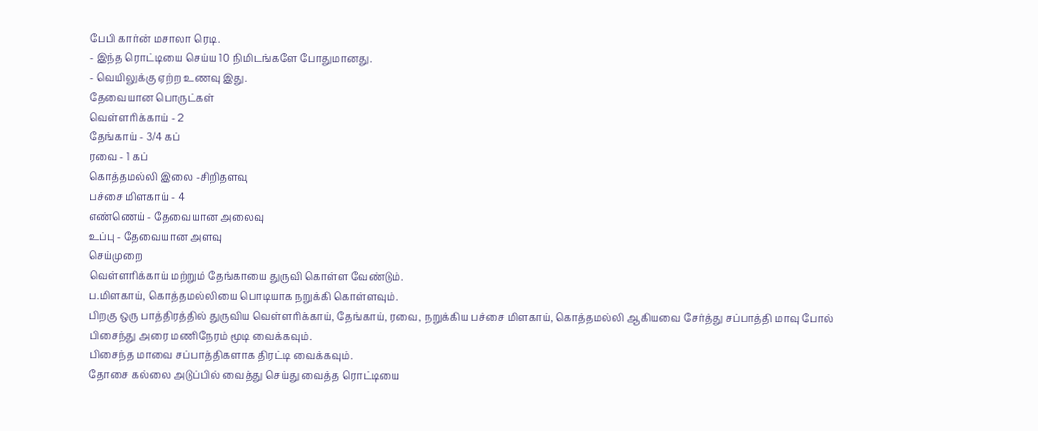பேபி கார்ன் மசாலா ரெடி.
- இந்த ரொட்டியை செய்ய 10 நிமிடங்களே போதுமானது.
- வெயிலுக்கு ஏற்ற உணவு இது.
தேவையான பொருட்கள்
வெள்ளரிக்காய் - 2
தேங்காய் - 3/4 கப்
ரவை - 1 கப்
கொத்தமல்லி இலை -சிறிதளவு
பச்சை மிளகாய் - 4
எண்ணெய் - தேவையான அலைவு
உப்பு - தேவையான அளவு
செய்முறை
வெள்ளரிக்காய் மற்றும் தேங்காயை துருவி கொள்ள வேண்டும்.
ப.மிளகாய், கொத்தமல்லியை பொடியாக நறுக்கி கொள்ளவும்.
பிறகு ஒரு பாத்திரத்தில் துருவிய வெள்ளரிக்காய், தேங்காய், ரவை, நறுக்கிய பச்சை மிளகாய், கொத்தமல்லி ஆகியவை சேர்த்து சப்பாத்தி மாவு போல் பிசைந்து அரை மணிநேரம் மூடி வைக்கவும்.
பிசைந்த மாவை சப்பாத்திகளாக திரட்டி வைக்கவும்.
தோசை கல்லை அடுப்பில் வைத்து செய்து வைத்த ரொட்டியை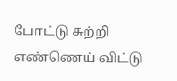போட்டு சுற்றி எண்ணெய் விட்டு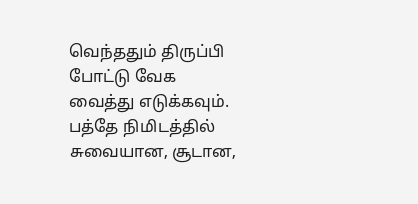வெந்ததும் திருப்பி போட்டு வேக வைத்து எடுக்கவும்.
பத்தே நிமிடத்தில் சுவையான, சூடான,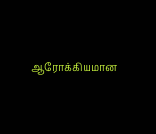ஆரோக்கியமான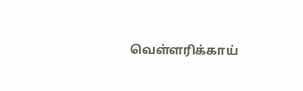வெள்ளரிக்காய்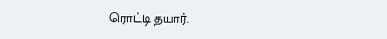ரொட்டி தயார்.